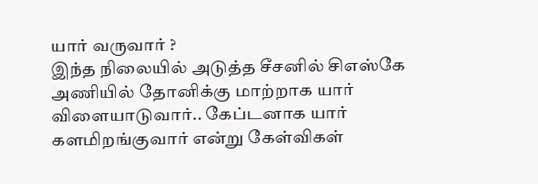யார் வருவார் ?
இந்த நிலையில் அடுத்த சீசனில் சிஎஸ்கே அணியில் தோனிக்கு மாற்றாக யார் விளையாடுவார்.. கேப்டனாக யார் களமிறங்குவார் என்று கேள்விகள்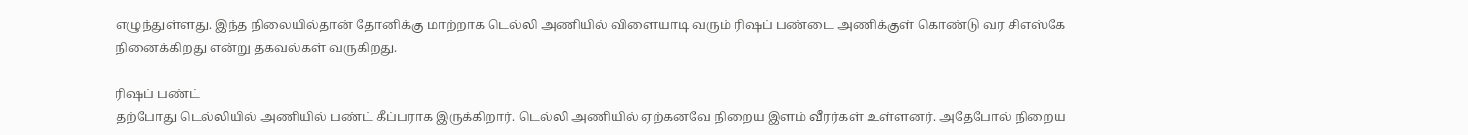எழுந்துள்ளது. இந்த நிலையில்தான் தோனிக்கு மாற்றாக டெல்லி அணியில் விளையாடி வரும் ரிஷப் பண்டை அணிக்குள் கொண்டு வர சிஎஸ்கே நினைக்கிறது என்று தகவல்கள் வருகிறது.

ரிஷப் பண்ட்
தற்போது டெல்லியில் அணியில் பண்ட் கீப்பராக இருக்கிறார். டெல்லி அணியில் ஏற்கனவே நிறைய இளம் வீரர்கள் உள்ளனர். அதேபோல் நிறைய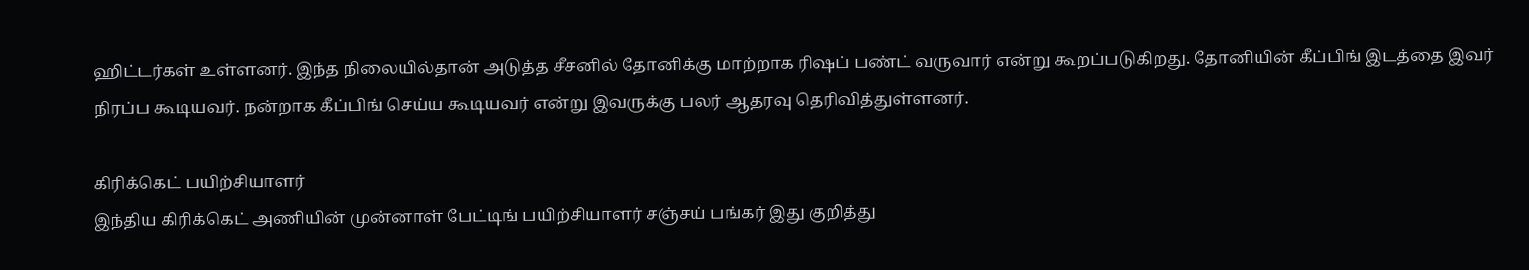ஹிட்டர்கள் உள்ளனர். இந்த நிலையில்தான் அடுத்த சீசனில் தோனிக்கு மாற்றாக ரிஷப் பண்ட் வருவார் என்று கூறப்படுகிறது. தோனியின் கீப்பிங் இடத்தை இவர் நிரப்ப கூடியவர். நன்றாக கீப்பிங் செய்ய கூடியவர் என்று இவருக்கு பலர் ஆதரவு தெரிவித்துள்ளனர்.

கிரிக்கெட் பயிற்சியாளர்
இந்திய கிரிக்கெட் அணியின் முன்னாள் பேட்டிங் பயிற்சியாளர் சஞ்சய் பங்கர் இது குறித்து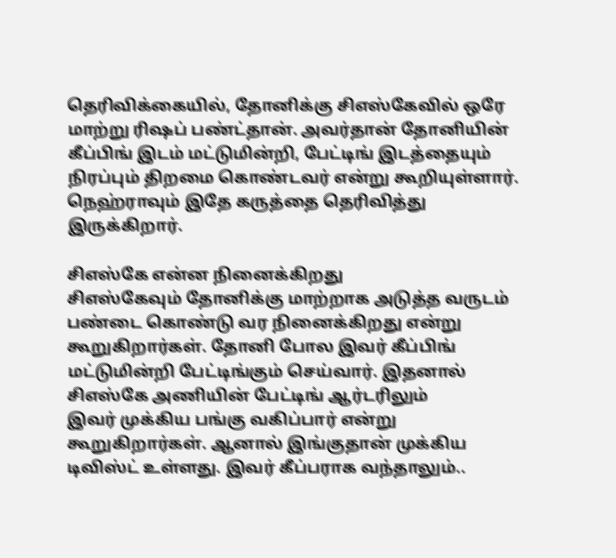தெரிவிக்கையில், தோனிக்கு சிஎஸ்கேவில் ஒரே மாற்று ரிஷப் பண்ட்தான். அவர்தான் தோனியின் கீப்பிங் இடம் மட்டுமின்றி, பேட்டிங் இடத்தையும் நிரப்பும் திறமை கொண்டவர் என்று கூறியுள்ளார். நெஹ்ராவும் இதே கருத்தை தெரிவித்து இருக்கிறார்.

சிஎஸ்கே என்ன நினைக்கிறது
சிஎஸ்கேவும் தோனிக்கு மாற்றாக அடுத்த வருடம் பண்டை கொண்டு வர நினைக்கிறது என்று கூறுகிறார்கள். தோனி போல இவர் கீப்பிங் மட்டுமின்றி பேட்டிங்கும் செய்வார். இதனால் சிஎஸ்கே அணியின் பேட்டிங் ஆர்டரிலும்
இவர் முக்கிய பங்கு வகிப்பார் என்று கூறுகிறார்கள். ஆனால் இங்குதான் முக்கிய டிவிஸ்ட் உள்ளது. இவர் கீப்பராக வந்தாலும்..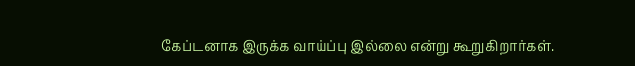கேப்டனாக இருக்க வாய்ப்பு இல்லை என்று கூறுகிறார்கள்.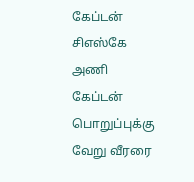கேப்டன்
சிஎஸ்கே அணி கேப்டன் பொறுப்புக்கு வேறு வீரரை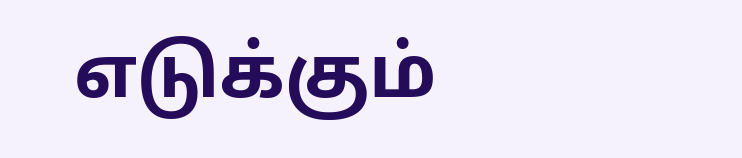எடுக்கும்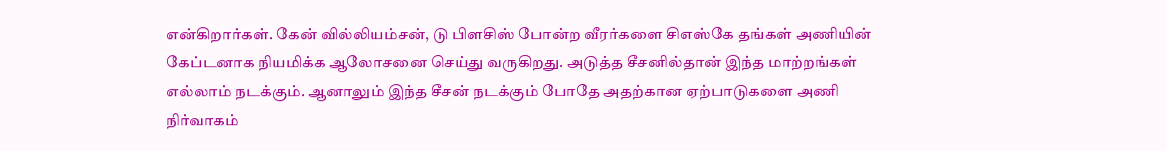என்கிறார்கள். கேன் வில்லியம்சன், டு பிளசிஸ் போன்ற வீரர்களை சிஎஸ்கே தங்கள் அணியின் கேப்டனாக நியமிக்க ஆலோசனை செய்து வருகிறது. அடுத்த சீசனில்தான் இந்த மாற்றங்கள் எல்லாம் நடக்கும். ஆனாலும் இந்த சீசன் நடக்கும் போதே அதற்கான ஏற்பாடுகளை அணி நிர்வாகம்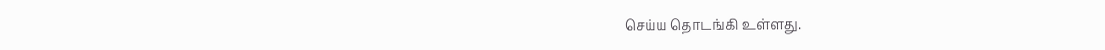செய்ய தொடங்கி உள்ளது.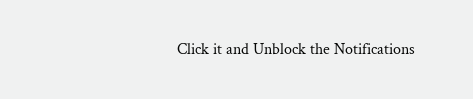Click it and Unblock the Notifications